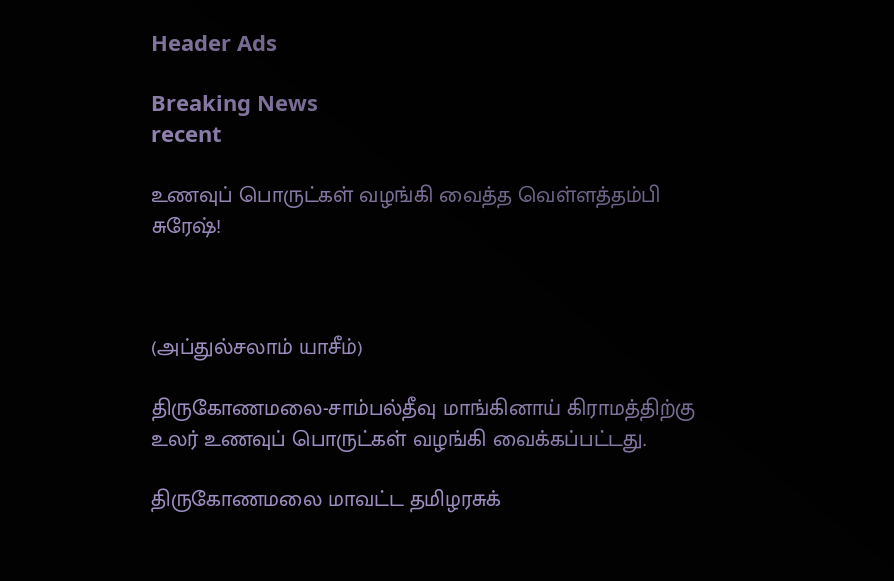Header Ads

Breaking News
recent

உணவுப் பொருட்கள் வழங்கி வைத்த வெள்ளத்தம்பி சுரேஷ்!



(அப்துல்சலாம் யாசீம்)

திருகோணமலை-சாம்பல்தீவு மாங்கினாய் கிராமத்திற்கு உலர் உணவுப் பொருட்கள் வழங்கி வைக்கப்பட்டது.

திருகோணமலை மாவட்ட தமிழரசுக்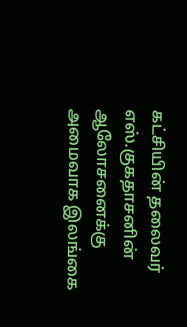கட்சியின் தலைவர் எஸ்.குகதாசனின் ஆலோசனைக்கு அமைவாக இலங்கை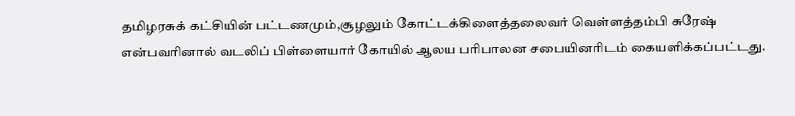தமிழரசுக் கட்சியின் பட்டணமும்,சூழலும் கோட்டக்கிளைத்தலைவர் வெள்ளத்தம்பி சுரேஷ் என்பவரினால் வடலிப் பிள்ளையார் கோயில் ஆலய பரிபாலன சபையினரிடம் கையளிக்கப்பட்டது.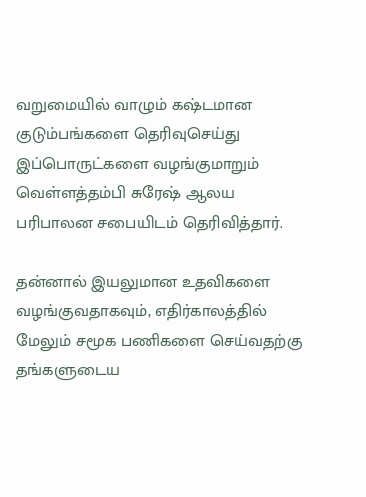வறுமையில் வாழும் கஷ்டமான குடும்பங்களை தெரிவுசெய்து இப்பொருட்களை வழங்குமாறும் வெள்ளத்தம்பி சுரேஷ் ஆலய பரிபாலன சபையிடம் தெரிவித்தார்.

தன்னால் இயலுமான உதவிகளை வழங்குவதாகவும், எதிர்காலத்தில் மேலும் சமூக பணிகளை செய்வதற்கு தங்களுடைய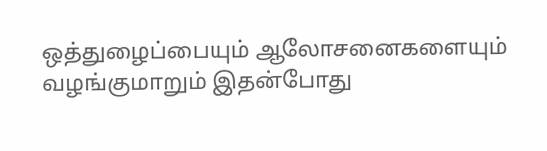ஒத்துழைப்பையும் ஆலோசனைகளையும் வழங்குமாறும் இதன்போது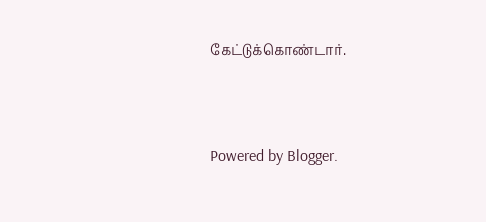கேட்டுக்கொண்டார்.




Powered by Blogger.